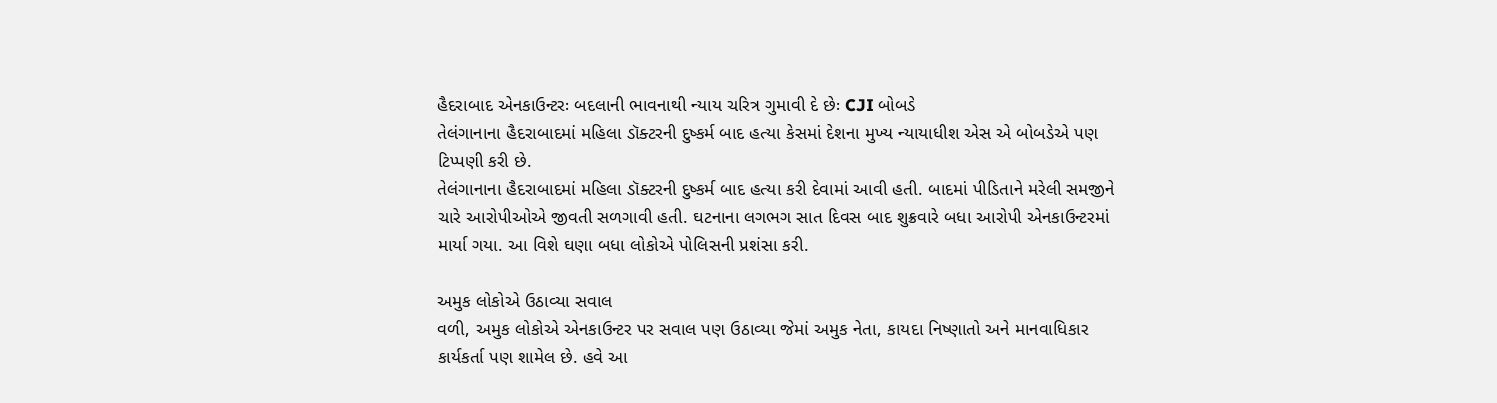હૈદરાબાદ એનકાઉન્ટરઃ બદલાની ભાવનાથી ન્યાય ચરિત્ર ગુમાવી દે છેઃ CJI બોબડે
તેલંગાનાના હૈદરાબાદમાં મહિલા ડૉક્ટરની દુષ્કર્મ બાદ હત્યા કેસમાં દેશના મુખ્ય ન્યાયાધીશ એસ એ બોબડેએ પણ ટિપ્પણી કરી છે.
તેલંગાનાના હૈદરાબાદમાં મહિલા ડૉક્ટરની દુષ્કર્મ બાદ હત્યા કરી દેવામાં આવી હતી. બાદમાં પીડિતાને મરેલી સમજીને ચારે આરોપીઓએ જીવતી સળગાવી હતી. ઘટનાના લગભગ સાત દિવસ બાદ શુક્રવારે બધા આરોપી એનકાઉન્ટરમાં માર્યા ગયા. આ વિશે ઘણા બધા લોકોએ પોલિસની પ્રશંસા કરી.

અમુક લોકોએ ઉઠાવ્યા સવાલ
વળી, અમુક લોકોએ એનકાઉન્ટર પર સવાલ પણ ઉઠાવ્યા જેમાં અમુક નેતા, કાયદા નિષ્ણાતો અને માનવાધિકાર કાર્યકર્તા પણ શામેલ છે. હવે આ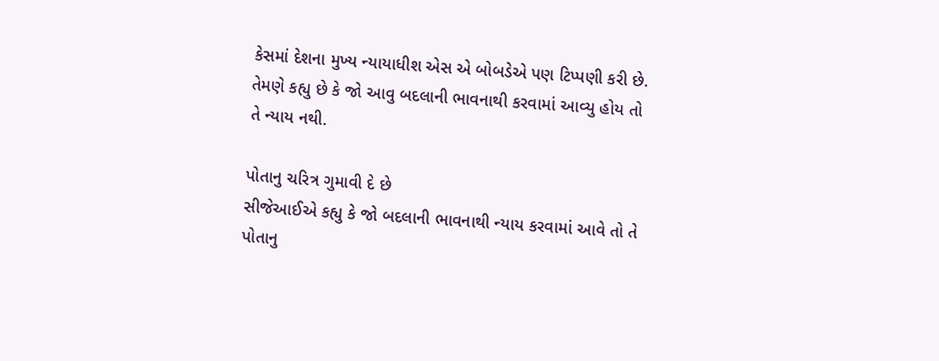કેસમાં દેશના મુખ્ય ન્યાયાધીશ એસ એ બોબડેએ પણ ટિપ્પણી કરી છે. તેમણે કહ્યુ છે કે જો આવુ બદલાની ભાવનાથી કરવામાં આવ્યુ હોય તો તે ન્યાય નથી.

પોતાનુ ચરિત્ર ગુમાવી દે છે
સીજેઆઈએ કહ્યુ કે જો બદલાની ભાવનાથી ન્યાય કરવામાં આવે તો તે પોતાનુ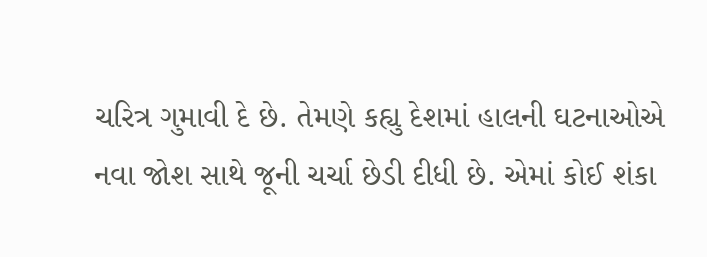ચરિત્ર ગુમાવી દે છે. તેમણે કહ્યુ દેશમાં હાલની ઘટનાઓએ નવા જોશ સાથે જૂની ચર્ચા છેડી દીધી છે. એમાં કોઈ શંકા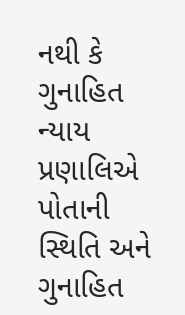નથી કે ગુનાહિત ન્યાય પ્રણાલિએ પોતાની સ્થિતિ અને ગુનાહિત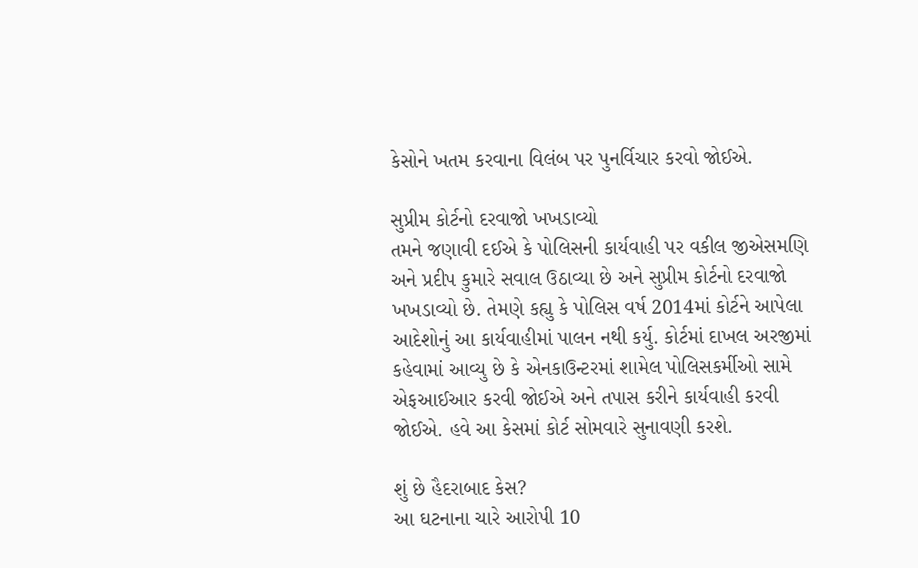કેસોને ખતમ કરવાના વિલંબ પર પુનર્વિચાર કરવો જોઈએ.

સુપ્રીમ કોર્ટનો દરવાજો ખખડાવ્યો
તમને જણાવી દઈએ કે પોલિસની કાર્યવાહી પર વકીલ જીએસમણિ અને પ્રદીપ કુમારે સવાલ ઉઠાવ્યા છે અને સુપ્રીમ કોર્ટનો દરવાજો ખખડાવ્યો છે. તેમણે કહ્યુ કે પોલિસ વર્ષ 2014માં કોર્ટને આપેલા આદેશોનું આ કાર્યવાહીમાં પાલન નથી કર્યુ. કોર્ટમાં દાખલ અરજીમાં કહેવામાં આવ્યુ છે કે એનકાઉન્ટરમાં શામેલ પોલિસકર્મીઓ સામે એફઆઈઆર કરવી જોઈએ અને તપાસ કરીને કાર્યવાહી કરવી જોઈએ. હવે આ કેસમાં કોર્ટ સોમવારે સુનાવણી કરશે.

શું છે હૈદરાબાદ કેસ?
આ ઘટનાના ચારે આરોપી 10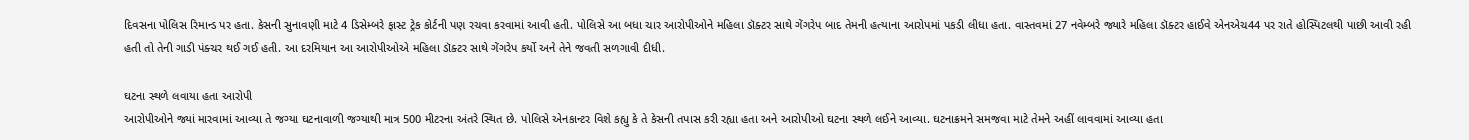દિવસના પોલિસ રિમાન્ડ પર હતા. કેસની સુનાવણી માટે 4 ડિસેમ્બરે ફાસ્ટ ટ્રેક કોર્ટની પણ રચવા કરવામાં આવી હતી. પોલિસે આ બધા ચાર આરોપીઓને મહિલા ડૉક્ટર સાથે ગેંગરેપ બાદ તેમની હત્યાના આરોપમાં પકડી લીધા હતા. વાસ્તવમાં 27 નવેમ્બરે જ્યારે મહિલા ડૉક્ટર હાઈવે એનએચ44 પર રાતે હોસ્પિટલથી પાછી આવી રહી હતી તો તેની ગાડી પંક્ચર થઈ ગઈ હતી. આ દરમિયાન આ આરોપીઓએ મહિલા ડૉક્ટર સાથે ગેંગરેપ કર્યો અને તેને જવતી સળગાવી દીધી.

ઘટના સ્થળે લવાયા હતા આરોપી
આરોપીઓને જ્યાં મારવામાં આવ્યા તે જગ્યા ઘટનાવાળી જગ્યાથી માત્ર 500 મીટરના અંતરે સ્થિત છે. પોલિસે એનકાન્ટર વિશે કહ્યુ કે તે કેસની તપાસ કરી રહ્યા હતા અને આરોપીઓ ઘટના સ્થળે લઈને આવ્યા. ઘટનાક્રમને સમજવા માટે તેમને અહીં લાવવામાં આવ્યા હતા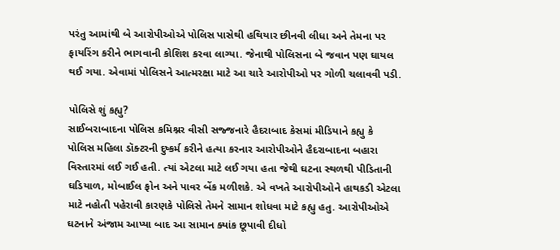પરંતુ આમાંથી બે આરોપીઓએ પોલિસ પાસેથી હથિયાર છીનવી લીધા અને તેમના પર ફાયરિંગ કરીને ભાગવાની કોશિશ કરવા લાગ્યા. જેનાથી પોલિસના બે જવાન પણ ઘાયલ થઈ ગયા. એવામાં પોલિસને આત્મરક્ષા માટે આ ચારે આરોપીઓ પર ગોળી ચલાવવી પડી.

પોલિસે શું કહ્યુ?
સાઈબરાબાદના પોલિસ કમિશ્નર વીસી સજ્જનારે હૈદરાબાદ કેસમાં મીડિયાને કહ્યુ કે પોલિસ મહિલા ડૉક્ટરની દુષ્કર્મ કરીને હત્યા કરનાર આરોપીઓને હૈદરાબાદના બહારા વિસ્તારમાં લઈ ગઈ હતી. ત્યાં એટલા માટે લઈ ગયા હતા જેથી ઘટના સ્થળથી પીડિતાની ઘડિયાળ, મોબાઈલ ફોન અને પાવર બેંક મળીશકે. એ વખતે આરોપીઓને હાથકડી એટલા માટે નહોતી પહેરાવી કારણકે પોલિસે તેમને સામાન શોધવા માટે કહ્યુ હતુ. આરોપીઓએ ઘટનાને અંજામ આપ્યા બાદ આ સામાન ક્યાંક છૂપાવી દીધો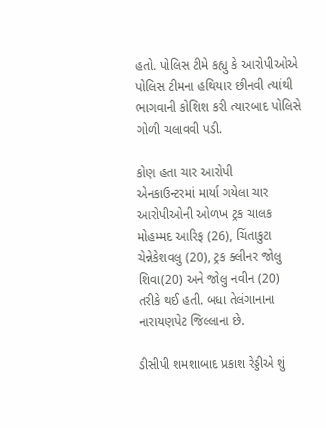હતો. પોલિસ ટીમે કહ્યુ કે આરોપીઓએ પોલિસ ટીમના હથિયાર છીનવી ત્યાંથી ભાગવાની કોશિશ કરી ત્યારબાદ પોલિસે ગોળી ચલાવવી પડી.

કોણ હતા ચાર આરોપી
એનકાઉન્ટરમાં માર્યા ગયેલા ચાર આરોપીઓની ઓળખ ટ્રક ચાલક મોહમ્મદ આરિફ (26), ચિંતાકુટા ચેન્નેકેશવલુ (20), ટ્રક ક્લીનર જોલુ શિવા(20) અને જોલુ નવીન (20) તરીકે થઈ હતી. બધા તેલંગાનાના નારાયણપેટ જિલ્લાના છે.

ડીસીપી શમશાબાદ પ્રકાશ રેડ્ડીએ શું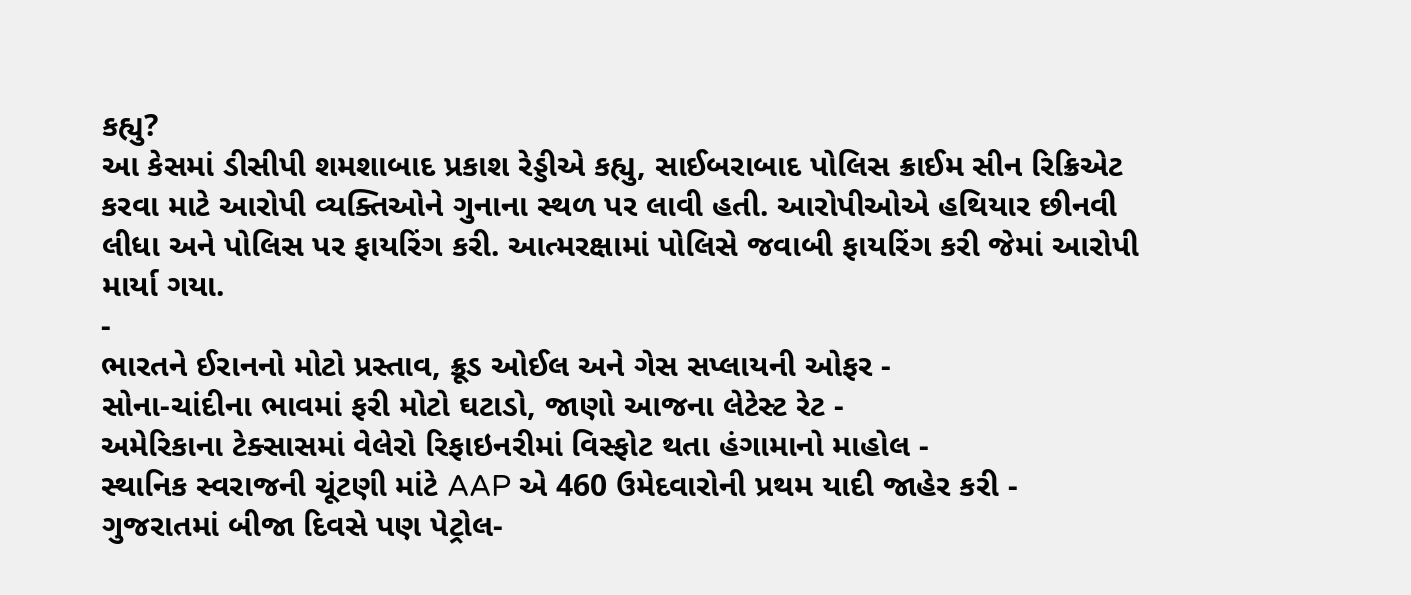કહ્યુ?
આ કેસમાં ડીસીપી શમશાબાદ પ્રકાશ રેડ્ડીએ કહ્યુ, સાઈબરાબાદ પોલિસ ક્રાઈમ સીન રિક્રિએટ કરવા માટે આરોપી વ્યક્તિઓને ગુનાના સ્થળ પર લાવી હતી. આરોપીઓએ હથિયાર છીનવી લીધા અને પોલિસ પર ફાયરિંગ કરી. આત્મરક્ષામાં પોલિસે જવાબી ફાયરિંગ કરી જેમાં આરોપી માર્યા ગયા.
-
ભારતને ઈરાનનો મોટો પ્રસ્તાવ, ક્રૂડ ઓઈલ અને ગેસ સપ્લાયની ઓફર -
સોના-ચાંદીના ભાવમાં ફરી મોટો ઘટાડો, જાણો આજના લેટેસ્ટ રેટ -
અમેરિકાના ટેક્સાસમાં વેલેરો રિફાઇનરીમાં વિસ્ફોટ થતા હંગામાનો માહોલ -
સ્થાનિક સ્વરાજની ચૂંટણી માંટે AAP એ 460 ઉમેદવારોની પ્રથમ યાદી જાહેર કરી -
ગુજરાતમાં બીજા દિવસે પણ પેટ્રોલ-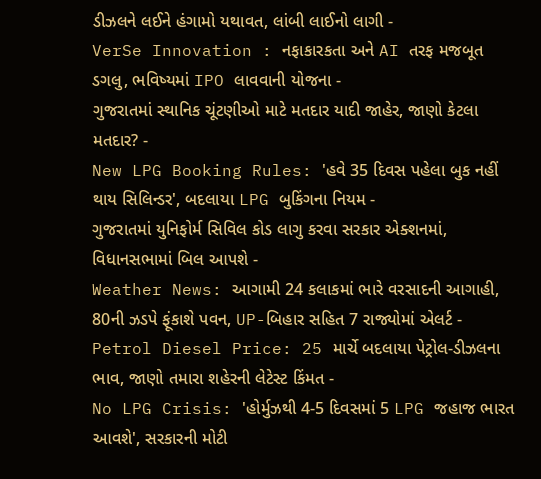ડીઝલને લઈને હંગામો યથાવત, લાંબી લાઈનો લાગી -
VerSe Innovation : નફાકારકતા અને AI તરફ મજબૂત ડગલુ, ભવિષ્યમાં IPO લાવવાની યોજના -
ગુજરાતમાં સ્થાનિક ચૂંટણીઓ માટે મતદાર યાદી જાહેર, જાણો કેટલા મતદાર? -
New LPG Booking Rules: 'હવે 35 દિવસ પહેલા બુક નહીં થાય સિલિન્ડર', બદલાયા LPG બુકિંગના નિયમ -
ગુજરાતમાં યુનિફોર્મ સિવિલ કોડ લાગુ કરવા સરકાર એક્શનમાં, વિધાનસભામાં બિલ આપશે -
Weather News: આગામી 24 કલાકમાં ભારે વરસાદની આગાહી, 80ની ઝડપે ફૂંકાશે પવન, UP-બિહાર સહિત 7 રાજ્યોમાં એલર્ટ -
Petrol Diesel Price: 25 માર્ચે બદલાયા પેટ્રોલ-ડીઝલના ભાવ, જાણો તમારા શહેરની લેટેસ્ટ કિંમત -
No LPG Crisis: 'હોર્મુઝથી 4-5 દિવસમાં 5 LPG જહાજ ભારત આવશે', સરકારની મોટી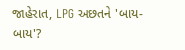જાહેરાત, LPG અછતને 'બાય-બાય'?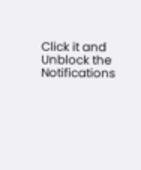Click it and Unblock the Notifications